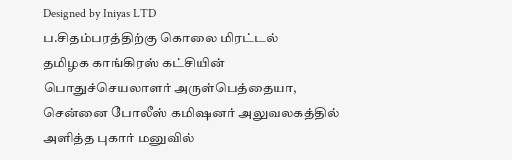Designed by Iniyas LTD
ப.சிதம்பரத்திற்கு கொலை மிரட்டல்
தமிழக காங்கிரஸ் கட்சியின் பொதுச்செயலாளர் அருள்பெத்தையா, சென்னை போலீஸ் கமிஷனர் அலுவலகத்தில் அளித்த புகார் மனுவில்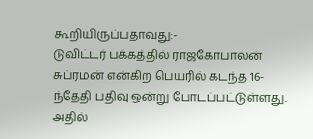கூறியிருப்பதாவது:-
டுவிட்டர் பக்கத்தில் ராஜகோபாலன் சுப்ரமன் என்கிற பெயரில் கடந்த 16-ந்தேதி பதிவு ஒன்று போடப்பட்டுள்ளது. அதில்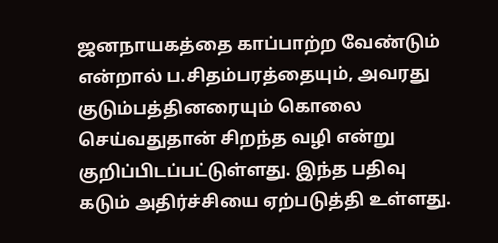ஜனநாயகத்தை காப்பாற்ற வேண்டும் என்றால் ப.சிதம்பரத்தையும், அவரது குடும்பத்தினரையும் கொலை செய்வதுதான் சிறந்த வழி என்று குறிப்பிடப்பட்டுள்ளது. இந்த பதிவு கடும் அதிர்ச்சியை ஏற்படுத்தி உள்ளது.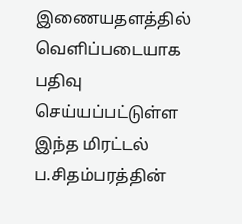இணையதளத்தில் வெளிப்படையாக பதிவு செய்யப்பட்டுள்ள இந்த மிரட்டல் ப.சிதம்பரத்தின்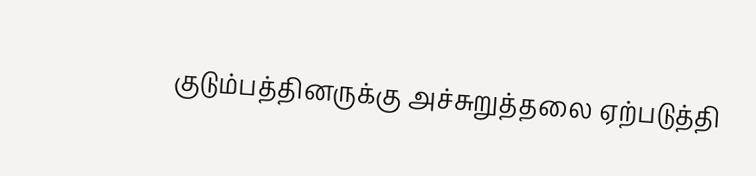குடும்பத்தினருக்கு அச்சுறுத்தலை ஏற்படுத்தி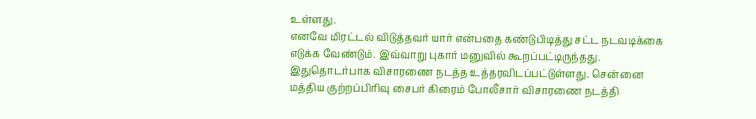உள்ளது.
எனவே மிரட்டல் விடுத்தவர் யார் என்பதை கண்டுபிடித்து சட்ட நடவடிக்கை எடுக்க வேண்டும். இவ்வாறு புகார் மனுவில் கூறப்பட்டிருந்தது. இதுதொடர்பாக விசாரணை நடத்த உத்தரவிடப்பட்டுள்ளது. சென்னை மத்திய குற்றப்பிரிவு சைபர் கிரைம் போலீசார் விசாரணை நடத்தி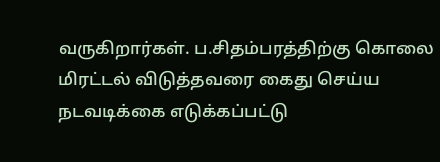வருகிறார்கள். ப.சிதம்பரத்திற்கு கொலை மிரட்டல் விடுத்தவரை கைது செய்ய நடவடிக்கை எடுக்கப்பட்டு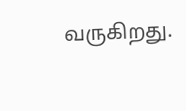வருகிறது.